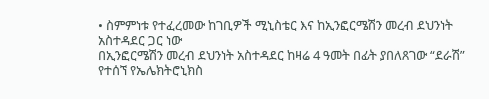• ስምምነቱ የተፈረመው ከገቢዎች ሚኒስቴር እና ከኢንፎርሜሽን መረብ ደህንነት አስተዳደር ጋር ነው
በኢንፎርሜሽን መረብ ደህንነት አስተዳደር ከዛሬ 4 ዓመት በፊት ያበለጸገው “ደራሽ” የተሰኘ የኤሌክትሮኒክስ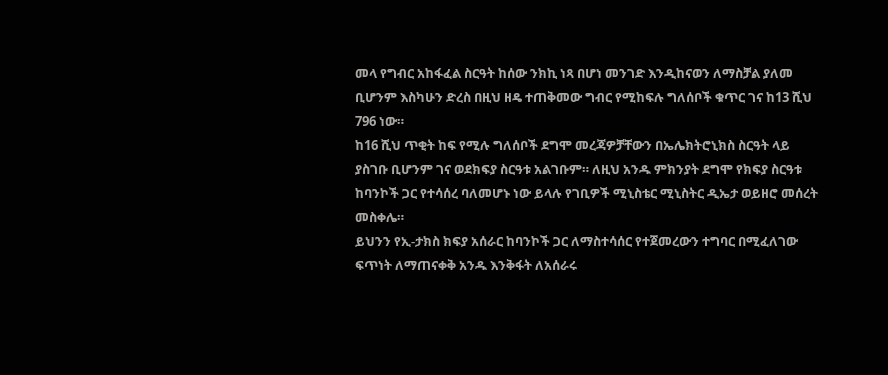መላ የግብር አከፋፈል ስርዓት ከሰው ንክኪ ነጻ በሆነ መንገድ እንዲከናወን ለማስቻል ያለመ ቢሆንም እስካሁን ድረስ በዚህ ዘዴ ተጠቅመው ግብር የሚከፍሉ ግለሰቦች ቁጥር ገና ከ13 ሺህ 796 ነው።
ከ16 ሺህ ጥቂት ከፍ የሚሉ ግለሰቦች ደግሞ መረጃዎቻቸውን በኤሌክትሮኒክስ ስርዓት ላይ ያስገቡ ቢሆንም ገና ወደክፍያ ስርዓቱ አልገቡም። ለዚህ አንዱ ምክንያት ደግሞ የክፍያ ስርዓቱ ከባንኮች ጋር የተሳሰረ ባለመሆኑ ነው ይላሉ የገቢዎች ሚኒስቴር ሚኒስትር ዲኤታ ወይዘሮ መሰረት መስቀሌ።
ይህንን የኢ-ታክስ ክፍያ አሰራር ከባንኮች ጋር ለማስተሳሰር የተጀመረውን ተግባር በሚፈለገው ፍጥነት ለማጠናቀቅ አንዱ እንቅፋት ለአሰራሩ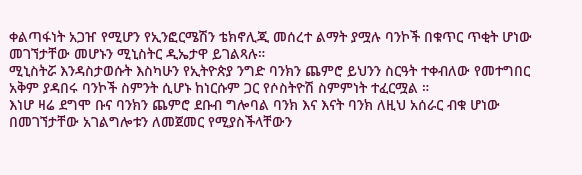ቀልጣፋነት አጋዠ የሚሆን የኢንፎርሜሽን ቴክኖሊጂ መሰረተ ልማት ያሟሉ ባንኮች በቁጥር ጥቂት ሆነው መገኘታቸው መሆኑን ሚኒስትር ዲኤታዋ ይገልጻሉ።
ሚኒስትሯ እንዳስታወሱት እስካሁን የኢትዮጵያ ንግድ ባንክን ጨምሮ ይህንን ስርዓት ተቀብለው የመተግበር አቅም ያዳበሩ ባንኮች ስምንት ሲሆኑ ከነርሱም ጋር የሶስትዮሽ ስምምነት ተፈርሟል ።
እነሆ ዛሬ ደግሞ ቡና ባንክን ጨምሮ ደቡብ ግሎባል ባንክ እና እናት ባንክ ለዚህ አሰራር ብቁ ሆነው በመገኘታቸው አገልግሎቱን ለመጀመር የሚያስችላቸውን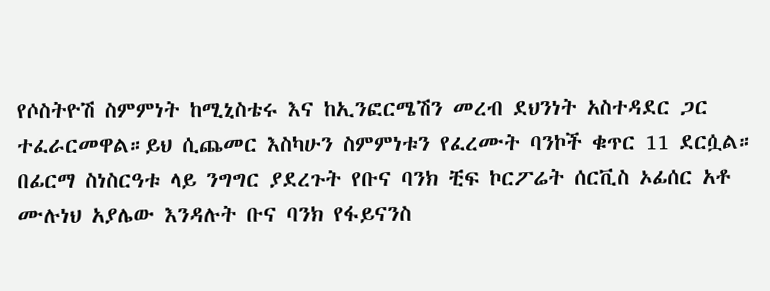የሶስትዮሽ ስምምነት ከሚኒስቴሩ እና ከኢንፎርሜሽን መረብ ደህንነት አስተዳደር ጋር ተፈራርመዋል።ይህ ሲጨመር እስካሁን ስምምነቱን የፈረሙት ባንኮች ቁጥር 11 ደርሷል።
በፊርማ ስነስርዓቱ ላይ ንግግር ያደረጉት የቡና ባንክ ቺፍ ኮርፖሬት ሰርቪስ ኦፊሰር አቶ ሙሉነህ አያሌው እንዳሉት ቡና ባንክ የፋይናንስ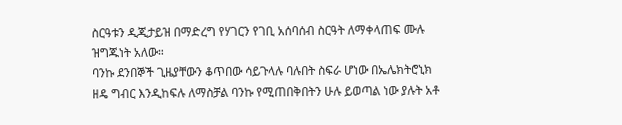ስርዓቱን ዲጂታይዝ በማድረግ የሃገርን የገቢ አሰባሰብ ስርዓት ለማቀላጠፍ ሙሉ ዝግጁነት አለው።
ባንኩ ደንበኞች ጊዜያቸውን ቆጥበው ሳይጉላሉ ባሉበት ስፍራ ሆነው በኤሌክትሮኒክ ዘዴ ግብር እንዲከፍሉ ለማስቻል ባንኩ የሚጠበቅበትን ሁሉ ይወጣል ነው ያሉት አቶ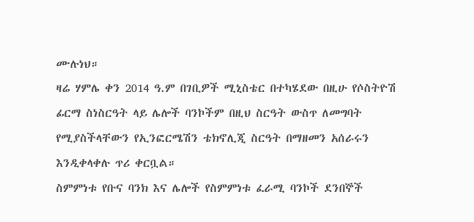ሙሉነህ።
ዛሬ ሃምሌ ቀን 2014 ዓ.ም በገቢዎች ሚኒስቴር በተካሄደው በዚሁ የሶስትዮሽ ፊርማ ስነስርዓት ላይ ሌሎች ባንኮችም በዚህ ስርዓት ውስጥ ለመግባት የሚያስችላቸውን የኢንፎርሜሽን ቴክኖሊጂ ስርዓት በማዘመን አሰራሩን እንዲቀላቀሉ ጥሪ ቀርቧል።
ስምምነቱ የቡና ባንክ እና ሌሎች የስምምነቱ ፈራሚ ባንኮች ደንበኞች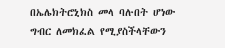በኤሌክትሮኒክስ መላ ባሉበት ሆነው ግብር ለመክፈል የሚያስችላቸውን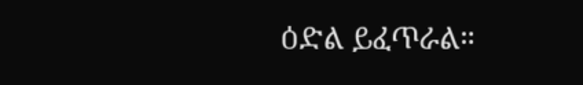ዕድል ይፈጥራል።